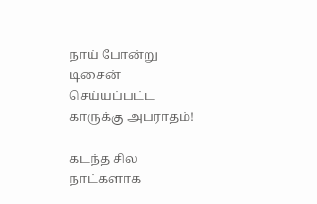நாய் போன்று டிசைன் செய்யப்பட்ட காருக்கு அபராதம்!

கடந்த சில நாட்களாக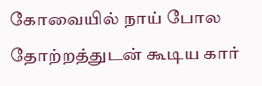கோவையில் நாய் போல தோற்றத்துடன் கூடிய கார்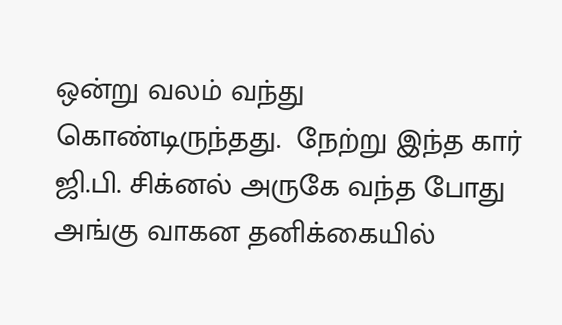ஒன்று வலம் வந்து கொண்டிருந்தது.  நேற்று இந்த கார் ஜி.பி. சிக்னல் அருகே வந்த போது அங்கு வாகன தனிக்கையில்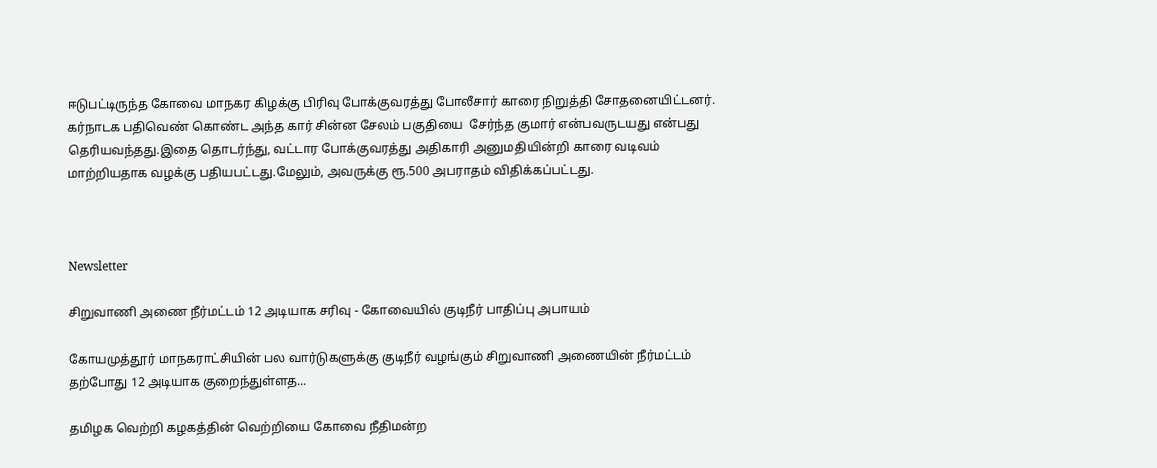ஈடுபட்டிருந்த கோவை மாநகர கிழக்கு பிரிவு போக்குவரத்து போலீசார் காரை நிறுத்தி சோதனையிட்டனர். கர்நாடக பதிவெண் கொண்ட அந்த கார் சின்ன சேலம் பகுதியை  சேர்ந்த குமார் என்பவருடயது என்பது தெரியவந்தது.இதை தொடர்ந்து, வட்டார போக்குவரத்து அதிகாரி அனுமதியின்றி காரை வடிவம் மாற்றியதாக வழக்கு பதியபட்டது.மேலும், அவருக்கு ரூ.500 அபராதம் விதிக்கப்பட்டது.



Newsletter

சிறுவாணி அணை நீர்மட்டம் 12 அடியாக சரிவு - கோவையில் குடிநீர் பாதிப்பு அபாயம்

கோயமுத்தூர் மாநகராட்சியின் பல வார்டுகளுக்கு குடிநீர் வழங்கும் சிறுவாணி அணையின் நீர்மட்டம் தற்போது 12 அடியாக குறைந்துள்ளத...

தமிழக வெற்றி கழகத்தின் வெற்றியை கோவை நீதிமன்ற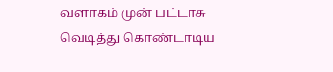வளாகம் முன் பட்டாசு வெடித்து கொண்டாடிய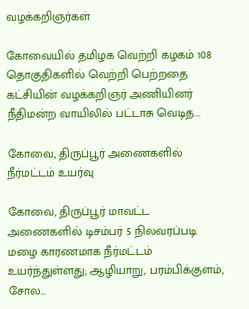வழக்கறிஞர்கள்

கோவையில் தமிழக வெற்றி கழகம் 108 தொகுதிகளில் வெற்றி பெற்றதை கட்சியின் வழக்கறிஞர் அணியினர் நீதிமன்ற வாயிலில் பட்டாசு வெடித...

கோவை, திருப்பூர் அணைகளில் நீர்மட்டம் உயர்வு

கோவை, திருப்பூர் மாவட்ட அணைகளில் டிசம்பர் 5 நிலவரப்படி மழை காரணமாக நீர்மட்டம் உயர்ந்துள்ளது; ஆழியாறு, பரம்பிக்குளம், சோல...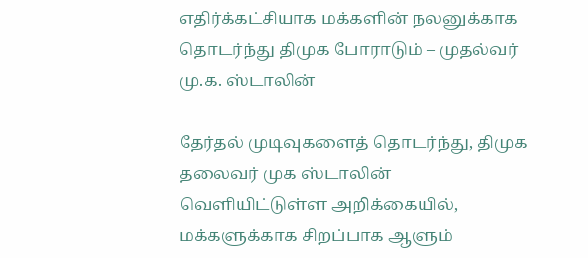எதிர்க்கட்சியாக மக்களின் நலனுக்காக தொடர்ந்து திமுக போராடும் – முதல்வர் மு.க. ஸ்டாலின்

தேர்தல் முடிவுகளைத் தொடர்ந்து, திமுக தலைவர் முக ஸ்டாலின்  வெளியிட்டுள்ள அறிக்கையில், மக்களுக்காக சிறப்பாக ஆளும்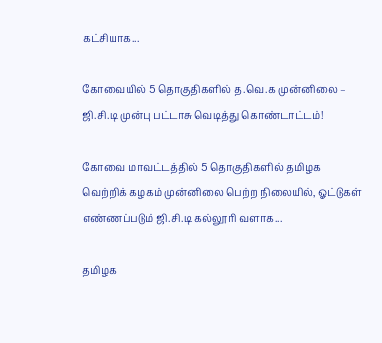கட்சியாக...

கோவையில் 5 தொகுதிகளில் த.வெ.க முன்னிலை – ஜி.சி.டி முன்பு பட்டாசு வெடித்து கொண்டாட்டம்!

கோவை மாவட்டத்தில் 5 தொகுதிகளில் தமிழக வெற்றிக் கழகம் முன்னிலை பெற்ற நிலையில், ஓட்டுகள் எண்ணப்படும் ஜி.சி.டி கல்லூரி வளாக...

தமிழக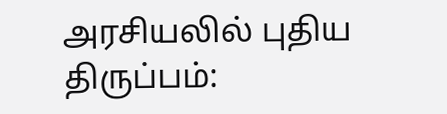அரசியலில் புதிய திருப்பம்: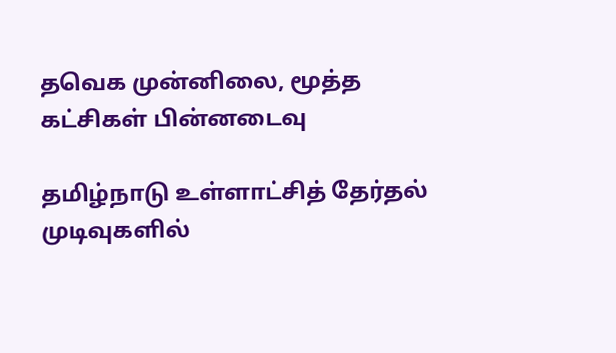தவெக முன்னிலை, மூத்த கட்சிகள் பின்னடைவு

தமிழ்நாடு உள்ளாட்சித் தேர்தல் முடிவுகளில்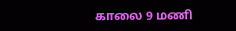காலை 9 மணி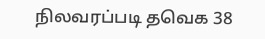நிலவரப்படி தவெக 38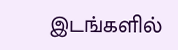இடங்களில்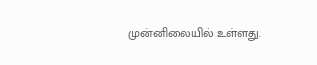முன்னிலையில் உள்ளது.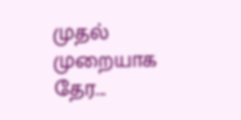முதல் முறையாக தேர...